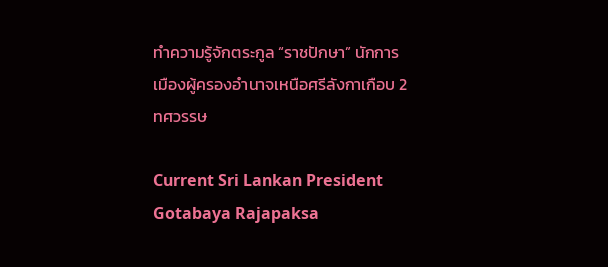ทำความรู้จักตระกูล “ราชปักษา” นักการเมืองผู้ครองอำนาจเหนือศรีลังกาเกือบ 2 ทศวรรษ

Current Sri Lankan President Gotabaya Rajapaksa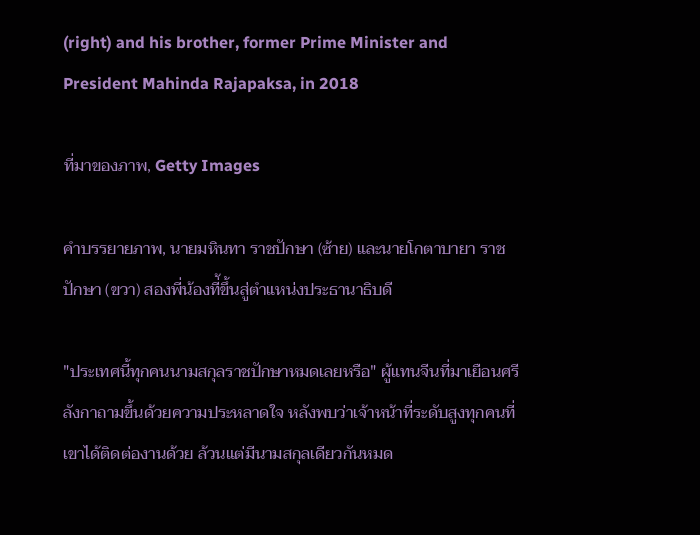(right) and his brother, former Prime Minister and President Mahinda Rajapaksa, in 2018

ที่มาของภาพ, Getty Images

คำบรรยายภาพ, นายมหินทา ราชปักษา (ซ้าย) และนายโกตาบายา ราชปักษา (ขวา) สองพี่น้องที่้ขึ้นสู่ตำแหน่งประธานาธิบดี

"ประเทศนี้ทุกคนนามสกุลราชปักษาหมดเลยหรือ" ผู้แทนจีนที่มาเยือนศรีลังกาถามขึ้นด้วยความประหลาดใจ หลังพบว่าเจ้าหน้าที่ระดับสูงทุกคนที่เขาได้ติดต่องานด้วย ล้วนแต่มีนามสกุลเดียวกันหมด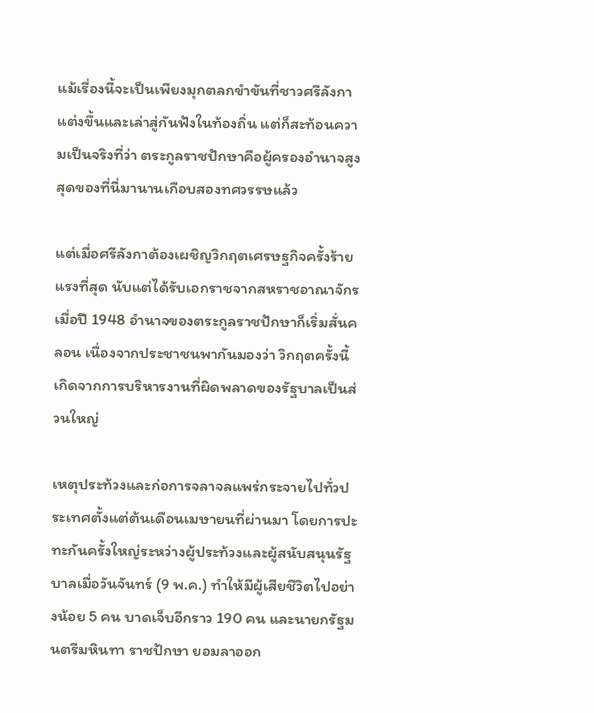แม้เรื่องนี้จะเป็นเพียงมุกตลกขำขันที่ชาวศรีลังกาแต่งขึ้นและเล่าสู่กันฟังในท้องถิ่น แต่ก็สะท้อนความเป็นจริงที่ว่า ตระกูลราชปักษาคือผู้ครองอำนาจสูงสุดของที่นี่มานานเกือบสองทศวรรษแล้ว

แต่เมื่อศรีลังกาต้องเผชิญวิกฤตเศรษฐกิจครั้งร้ายแรงที่สุด นับแต่ได้รับเอกราชจากสหราชอาณาจักรเมื่อปี 1948 อำนาจของตระกูลราชปักษาก็เริ่มสั่นคลอน เนื่องจากประชาชนพากันมองว่า วิกฤตครั้งนี้เกิดจากการบริหารงานที่ผิดพลาดของรัฐบาลเป็นส่วนใหญ่

เหตุประท้วงและก่อการจลาจลแพร่กระจายไปทั่วประเทศตั้งแต่ต้นเดือนเมษายนที่ผ่านมา โดยการปะทะกันครั้งใหญ่ระหว่างผู้ประท้วงและผู้สนับสนุนรัฐบาลเมื่อวันจันทร์ (9 พ.ค.) ทำให้มีผู้เสียชีวิตไปอย่างน้อย 5 คน บาดเจ็บอีกราว 190 คน และนายกรัฐมนตรีมหินทา ราชปักษา ยอมลาออก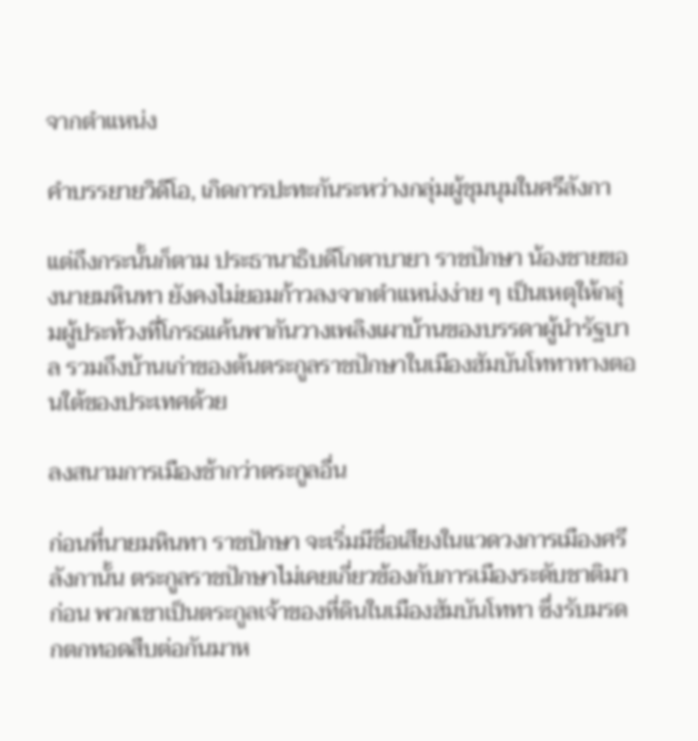จากตำแหน่ง

คำบรรยายวิดีโอ, เกิดการปะทะกันระหว่างกลุ่มผู้ชุมนุมในศรีลังกา

แต่ถึงกระนั้นก็ตาม ประธานาธิบดีโกตาบายา ราชปักษา น้องชายของนายมหินทา ยังคงไม่ยอมก้าวลงจากตำแหน่งง่าย ๆ เป็นเหตุให้กลุ่มผู้ประท้วงที่โกรธแค้นพากันวางเพลิงเผาบ้านของบรรดาผู้นำรัฐบาล รวมถึงบ้านเก่าของต้นตระกูลราชปักษาในเมืองฮัมบันโททาทางตอนใต้ของประเทศด้วย

ลงสนามการเมืองช้ากว่าตระกูลอื่น

ก่อนที่นายมหินทา ราชปักษา จะเริ่มมีชื่อเสียงในแวดวงการเมืองศรีลังกานั้น ตระกูลราชปักษาไม่เคยเกี่ยวข้องกับการเมืองระดับชาติมาก่อน พวกเขาเป็นตระกูลเจ้าของที่ดินในเมืองฮัมบันโททา ซึ่งรับมรดกตกทอดสืบต่อกันมาห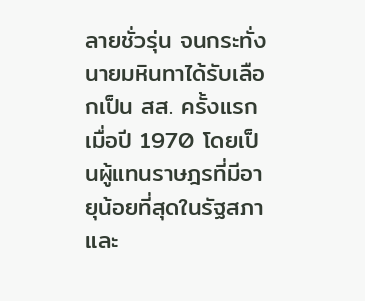ลายชั่วรุ่น จนกระทั่งนายมหินทาได้รับเลือกเป็น สส. ครั้งแรกเมื่อปี 1970 โดยเป็นผู้แทนราษฎรที่มีอายุน้อยที่สุดในรัฐสภา และ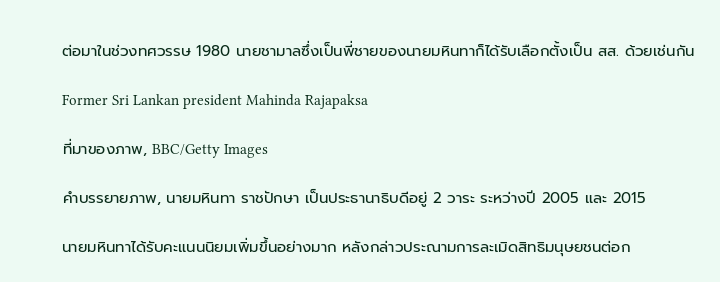ต่อมาในช่วงทศวรรษ 1980 นายชามาลซึ่งเป็นพี่ชายของนายมหินทาก็ได้รับเลือกตั้งเป็น สส. ด้วยเช่นกัน

Former Sri Lankan president Mahinda Rajapaksa

ที่มาของภาพ, BBC/Getty Images

คำบรรยายภาพ, นายมหินทา ราชปักษา เป็นประธานาธิบดีอยู่ 2 วาระ ระหว่างปี 2005 และ 2015

นายมหินทาได้รับคะแนนนิยมเพิ่มขึ้นอย่างมาก หลังกล่าวประณามการละเมิดสิทธิมนุษยชนต่อก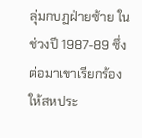ลุ่มกบฏฝ่ายซ้าย ในช่วงปี 1987-89 ซึ่งต่อมาเขาเรียกร้องให้สหประ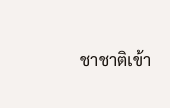ชาชาติเข้า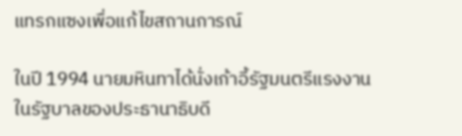แทรกแซงเพื่อแก้ไขสถานการณ์

ในปี 1994 นายมหินทาได้นั่งเก้าอี้รัฐมนตรีแรงงาน ในรัฐบาลของประธานาธิบดี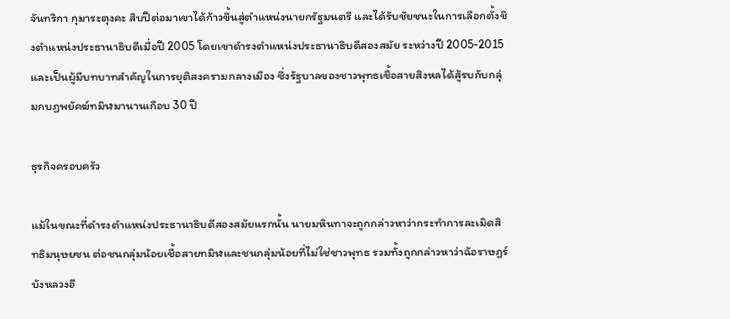จันทริกา กุมาระตุงคะ สิบปีต่อมาเขาได้ก้าวขึ้นสู่ตำแหน่งนายกรัฐมนตรี และได้รับชัยชนะในการเลือกตั้งชิงตำแหน่งประธานาธิบดีเมื่อปี 2005 โดยเขาดำรงตำแหน่งประธานาธิบดีสองสมัย ระหว่างปี 2005-2015 และเป็นผู้มีบทบาทสำคัญในการยุติสงครามกลางเมือง ซึ่งรัฐบาลของชาวพุทธเชื้อสายสิงหลได้สู้รบกับกลุ่มกบฏพยัคฆ์ทมิฬมานานเกือบ 30 ปี

ธุรกิจครอบครัว

แม้ในขณะที่ดำรงตำแหน่งประธานาธิบดีสองสมัยแรกนั้น นายมหินทาจะถูกกล่าวหาว่ากระทำการละเมิดสิทธิมนุษยชน ต่อชนกลุ่มน้อยเชื้อสายทมิฬและชนกลุ่มน้อยที่ไม่ใช่ชาวพุทธ รวมทั้งถูกกล่าวหาว่าฉ้อราษฎร์บังหลวงอี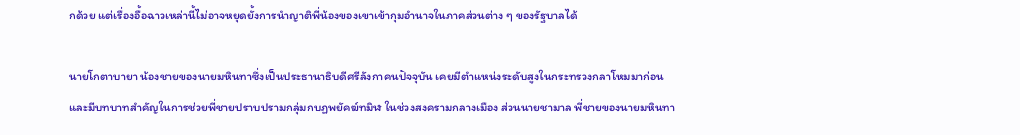กด้วย แต่เรื่องอื้อฉาวเหล่านี้ไม่อาจหยุดยั้งการนำญาติพี่น้องของเขาเข้ากุมอำนาจในภาคส่วนต่าง ๆ ของรัฐบาลได้

นายโกตาบายา น้องชายของนายมหินทาซึ่งเป็นประธานาธิบดีศรีลังกาคนปัจจุบัน เคยมีตำแหน่งระดับสูงในกระทรวงกลาโหมมาก่อน และมีบทบาทสำคัญในการช่วยพี่ชายปราบปรามกลุ่มกบฏพยัคฆ์ทมิฬ ในช่วงสงครามกลางเมือง ส่วนนายชามาล พี่ชายของนายมหินทา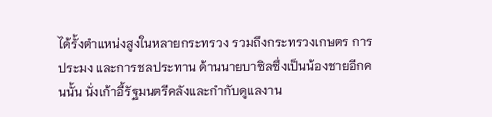ได้รั้งตำแหน่งสูงในหลายกระทรวง รวมถึงกระทรวงเกษตร การประมง และการชลประทาน ด้านนายบาซิลซึ่งเป็นน้องชายอีกคนนั้น นั่งเก้าอี้รัฐมนตรีคลังและกำกับดูแลงาน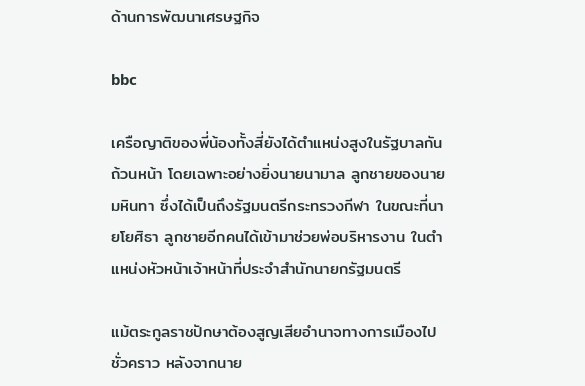ด้านการพัฒนาเศรษฐกิจ

bbc

เครือญาติของพี่น้องทั้งสี่ยังได้ตำแหน่งสูงในรัฐบาลกันถ้วนหน้า โดยเฉพาะอย่างยิ่งนายนามาล ลูกชายของนายมหินทา ซึ่งได้เป็นถึงรัฐมนตรีกระทรวงกีฬา ในขณะที่นายโยศิธา ลูกชายอีกคนได้เข้ามาช่วยพ่อบริหารงาน ในตำแหน่งหัวหน้าเจ้าหน้าที่ประจำสำนักนายกรัฐมนตรี

แม้ตระกูลราชปักษาต้องสูญเสียอำนาจทางการเมืองไปชั่วคราว หลังจากนาย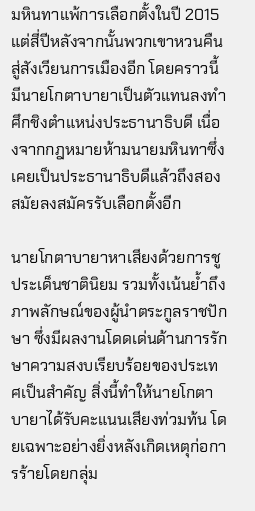มหินทาแพ้การเลือกตั้งในปี 2015 แต่สี่ปีหลังจากนั้นพวกเขาหวนคืนสู่สังเวียนการเมืองอีก โดยคราวนี้มีนายโกตาบายาเป็นตัวแทนลงทำศึกชิงตำแหน่งประธานาธิบดี เนื่องจากกฎหมายห้ามนายมหินทาซึ่งเคยเป็นประธานาธิบดีแล้วถึงสองสมัยลงสมัครรับเลือกตั้งอีก

นายโกตาบายาหาเสียงด้วยการชูประเด็นชาตินิยม รวมทั้งเน้นย้ำถึงภาพลักษณ์ของผู้นำตระกูลราชปักษา ซึ่งมีผลงานโดดเด่นด้านการรักษาความสงบเรียบร้อยของประเทศเป็นสำคัญ สิ่งนี้ทำให้นายโกตาบายาได้รับคะแนนเสียงท่วมท้น โดยเฉพาะอย่างยิ่งหลังเกิดเหตุก่อการร้ายโดยกลุ่ม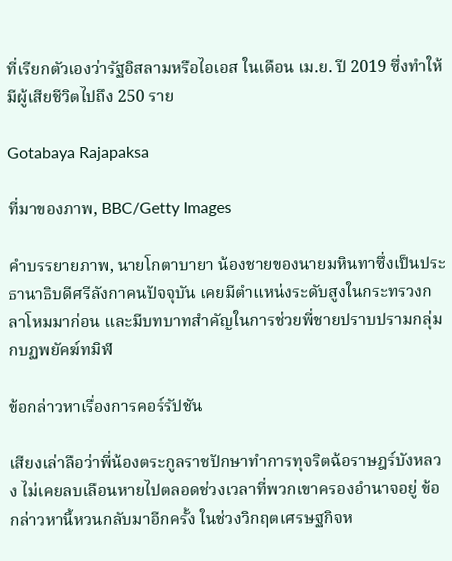ที่เรียกตัวเองว่ารัฐอิสลามหรือไอเอส ในเดือน เม.ย. ปี 2019 ซึ่งทำให้มีผู้เสียชีวิตไปถึง 250 ราย

Gotabaya Rajapaksa

ที่มาของภาพ, BBC/Getty Images

คำบรรยายภาพ, นายโกตาบายา น้องชายของนายมหินทาซึ่งเป็นประธานาธิบดีศรีลังกาคนปัจจุบัน เคยมีตำแหน่งระดับสูงในกระทรวงกลาโหมมาก่อน และมีบทบาทสำคัญในการช่วยพี่ชายปราบปรามกลุ่มกบฏพยัคฆ์ทมิฬ

ข้อกล่าวหาเรื่องการคอร์รัปชัน

เสียงเล่าลือว่าพี่น้องตระกูลราชปักษาทำการทุจริตฉ้อราษฎร์บังหลวง ไม่เคยลบเลือนหายไปตลอดช่วงเวลาที่พวกเขาครองอำนาจอยู่ ข้อกล่าวหานี้หวนกลับมาอีกครั้ง ในช่วงวิกฤตเศรษฐกิจห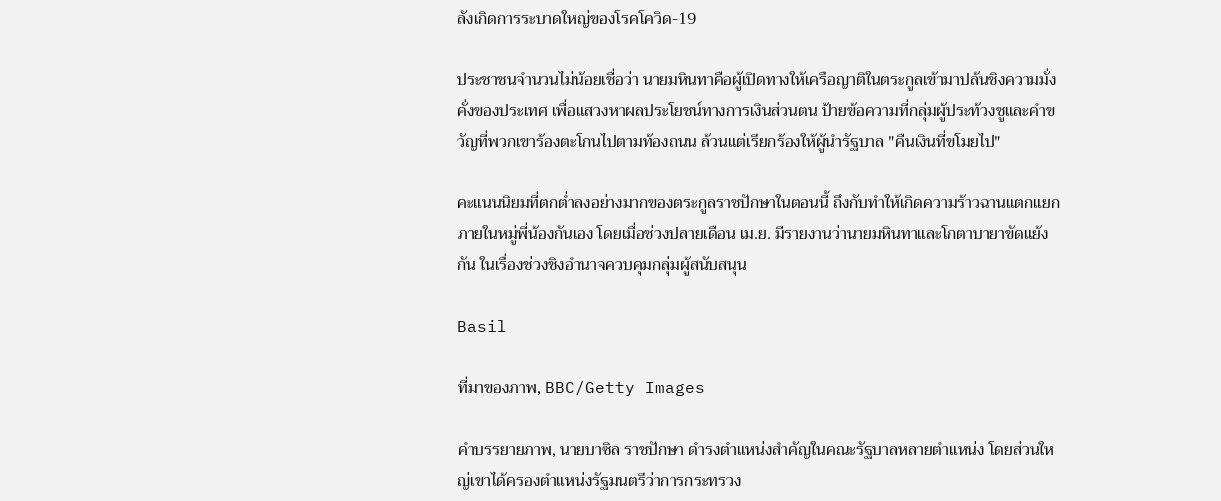ลังเกิดการระบาดใหญ่ของโรคโควิด-19

ประชาชนจำนวนไม่น้อยเชื่อว่า นายมหินทาคือผู้เปิดทางให้เครือญาติในตระกูลเข้ามาปล้นชิงความมั่งคั่งของประเทศ เพื่อแสวงหาผลประโยชน์ทางการเงินส่วนตน ป้ายข้อความที่กลุ่มผู้ประท้วงชูและคำขวัญที่พวกเขาร้องตะโกนไปตามท้องถนน ล้วนแต่เรียกร้องให้ผู้นำรัฐบาล "คืนเงินที่ขโมยไป"

คะแนนนิยมที่ตกต่ำลงอย่างมากของตระกูลราชปักษาในตอนนี้ ถึงกับทำให้เกิดความร้าวฉานแตกแยกภายในหมู่พี่น้องกันเอง โดยเมื่อช่วงปลายเดือน เม.ย. มีรายงานว่านายมหินทาและโกตาบายาขัดแย้งกัน ในเรื่องช่วงชิงอำนาจควบคุมกลุ่มผู้สนับสนุน

Basil

ที่มาของภาพ, BBC/Getty Images

คำบรรยายภาพ, นายบาซิล ราชปักษา ดำรงตำแหน่งสำคัญในคณะรัฐบาลหลายตำแหน่ง โดยส่วนใหญ่เขาได้ครองตำแหน่งรัฐมนตรีว่าการกระทรวง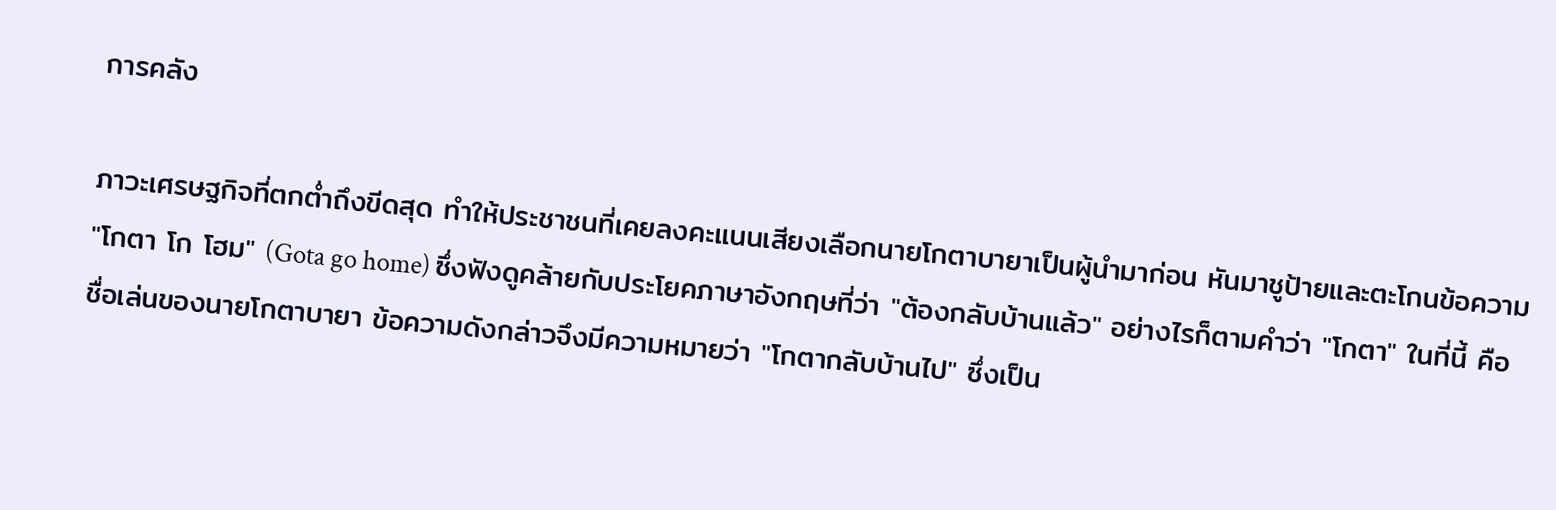การคลัง

ภาวะเศรษฐกิจที่ตกต่ำถึงขีดสุด ทำให้ประชาชนที่เคยลงคะแนนเสียงเลือกนายโกตาบายาเป็นผู้นำมาก่อน หันมาชูป้ายและตะโกนข้อความ "โกตา โก โฮม" (Gota go home) ซึ่งฟังดูคล้ายกับประโยคภาษาอังกฤษที่ว่า "ต้องกลับบ้านแล้ว" อย่างไรก็ตามคำว่า "โกตา" ในที่นี้ คือชื่อเล่นของนายโกตาบายา ข้อความดังกล่าวจึงมีความหมายว่า "โกตากลับบ้านไป" ซึ่งเป็น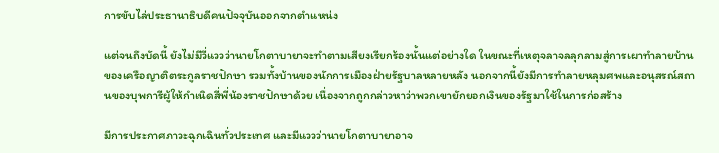การขับไล่ประธานาธิบดีคนปัจจุบันออกจากตำแหน่ง

แต่จนถึงบัดนี้ ยังไม่มีวี่แววว่านายโกตาบายาจะทำตามเสียงเรียกร้องนั้นแต่อย่างใด ในขณะที่เหตุจลาจลลุกลามสู่การเผาทำลายบ้านของเครือญาติตระกูลราชปักษา รวมทั้งบ้านของนักการเมืองฝ่ายรัฐบาลหลายหลัง นอกจากนี้ยังมีการทำลายหลุมศพและอนุสรณ์สถานของบุพการีผู้ให้กำเนิดสี่พี่น้องราชปักษาด้วย เนื่องจากถูกกล่าวหาว่าพวกเขายักยอกเงินของรัฐมาใช้ในการก่อสร้าง

มีการประกาศภาวะฉุกเฉินทั่วประเทศ และมีแววว่านายโกตาบายาอาจ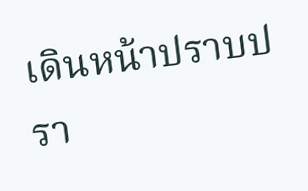เดินหน้าปราบปรา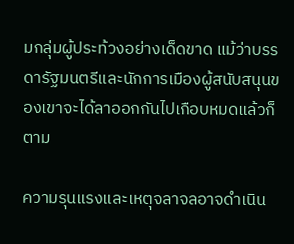มกลุ่มผู้ประท้วงอย่างเด็ดขาด แม้ว่าบรรดารัฐมนตรีและนักการเมืองผู้สนับสนุนของเขาจะได้ลาออกกันไปเกือบหมดแล้วก็ตาม

ความรุนแรงและเหตุจลาจลอาจดำเนิน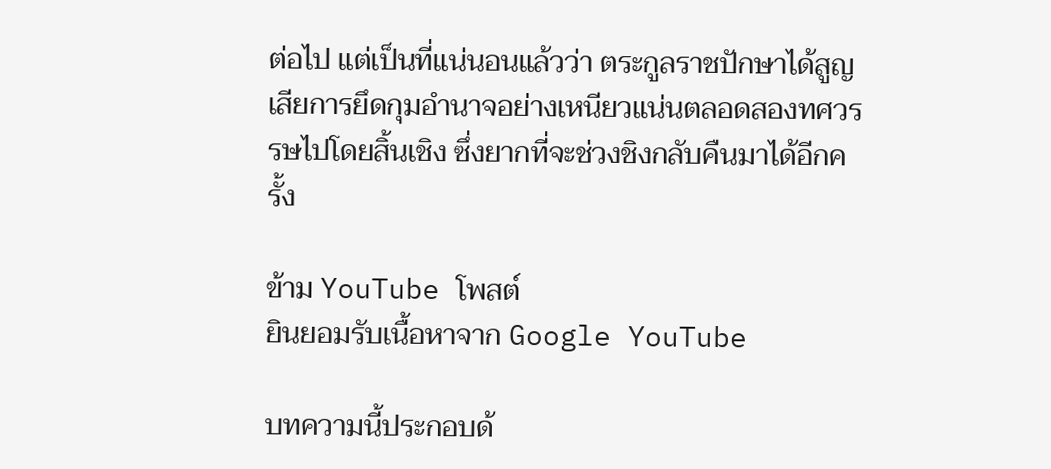ต่อไป แต่เป็นที่แน่นอนแล้วว่า ตระกูลราชปักษาได้สูญเสียการยึดกุมอำนาจอย่างเหนียวแน่นตลอดสองทศวรรษไปโดยสิ้นเชิง ซึ่งยากที่จะช่วงชิงกลับคืนมาได้อีกครั้ง

ข้าม YouTube โพสต์
ยินยอมรับเนื้อหาจาก Google YouTube

บทความนี้ประกอบด้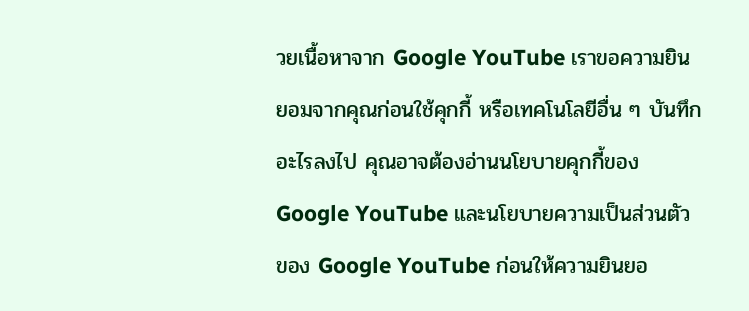วยเนื้อหาจาก Google YouTube เราขอความยินยอมจากคุณก่อนใช้คุกกี้ หรือเทคโนโลยีอื่น ๆ บันทึกอะไรลงไป คุณอาจต้องอ่านนโยบายคุกกี้ของ Google YouTube และนโยบายความเป็นส่วนตัวของ Google YouTube ก่อนให้ความยินยอ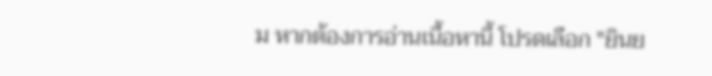ม หากต้องการอ่านเนื้อหานี้ โปรดเลือก "ยินย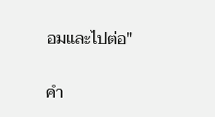อมและไปต่อ"

คำ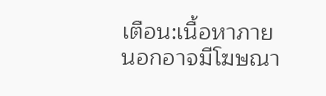เตือน:เนื้อหาภายนอกอาจมีโฆษณา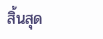สิ้นสุด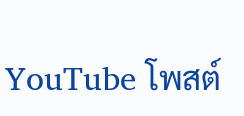YouTube โพสต์